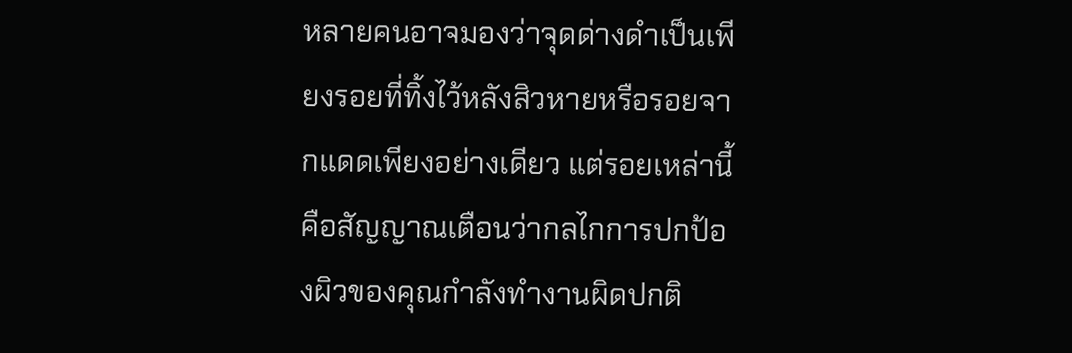หลายคนอาจมองว่าจุดด่างดำเป็นเพียงรอยที่ทิ้งไว้หลังสิวหายหรือรอยจากแดดเพียงอย่างเดียว แต่รอยเหล่านี้คือสัญญาณเตือนว่ากลไกการปกป้องผิวของคุณกำลังทำงานผิดปกติ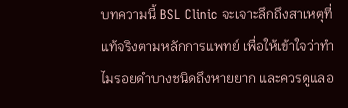บทความนี้ BSL Clinic จะเจาะลึกถึงสาเหตุที่แท้จริงตามหลักการแพทย์ เพื่อให้เข้าใจว่าทำไมรอยดำบางชนิดถึงหายยาก และควรดูแลอ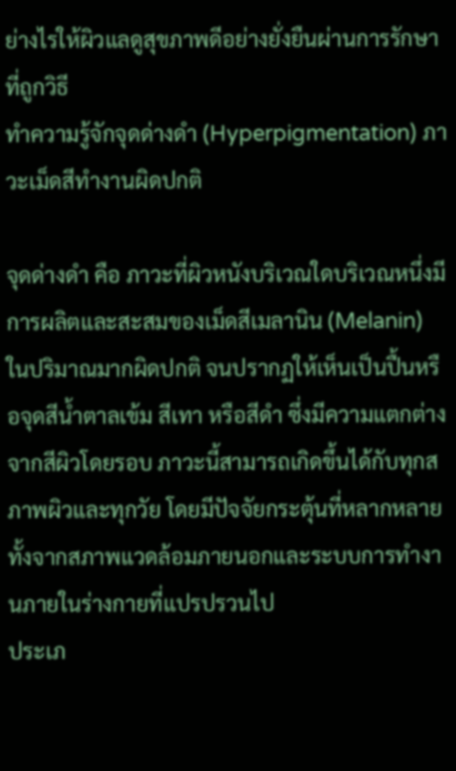ย่างไรให้ผิวแลดูสุขภาพดีอย่างยั่งยืนผ่านการรักษาที่ถูกวิธี
ทำความรู้จักจุดด่างดำ (Hyperpigmentation) ภาวะเม็ดสีทำงานผิดปกติ

จุดด่างดำ คือ ภาวะที่ผิวหนังบริเวณใดบริเวณหนึ่งมีการผลิตและสะสมของเม็ดสีเมลานิน (Melanin) ในปริมาณมากผิดปกติ จนปรากฏให้เห็นเป็นปื้นหรือจุดสีน้ำตาลเข้ม สีเทา หรือสีดำ ซึ่งมีความแตกต่างจากสีผิวโดยรอบ ภาวะนี้สามารถเกิดขึ้นได้กับทุกสภาพผิวและทุกวัย โดยมีปัจจัยกระตุ้นที่หลากหลาย ทั้งจากสภาพแวดล้อมภายนอกและระบบการทำงานภายในร่างกายที่แปรปรวนไป
ประเภ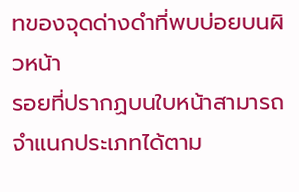ทของจุดด่างดำที่พบบ่อยบนผิวหน้า
รอยที่ปรากฏบนใบหน้าสามารถจำแนกประเภทได้ตาม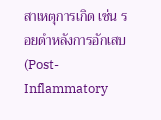สาเหตุการเกิด เช่น รอยดำหลังการอักเสบ (Post-Inflammatory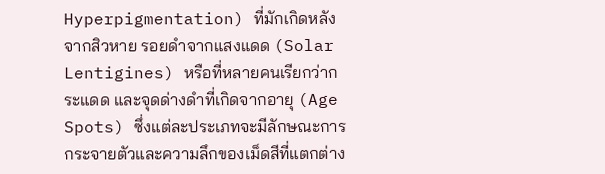Hyperpigmentation) ที่มักเกิดหลังจากสิวหาย รอยดำจากแสงแดด (Solar Lentigines) หรือที่หลายคนเรียกว่ากระแดด และจุดด่างดำที่เกิดจากอายุ (Age Spots) ซึ่งแต่ละประเภทจะมีลักษณะการกระจายตัวและความลึกของเม็ดสีที่แตกต่าง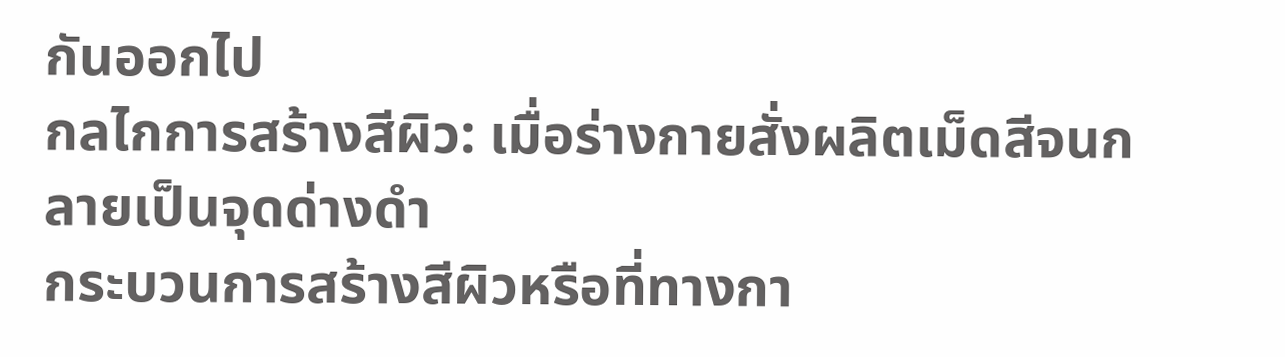กันออกไป
กลไกการสร้างสีผิว: เมื่อร่างกายสั่งผลิตเม็ดสีจนกลายเป็นจุดด่างดำ
กระบวนการสร้างสีผิวหรือที่ทางกา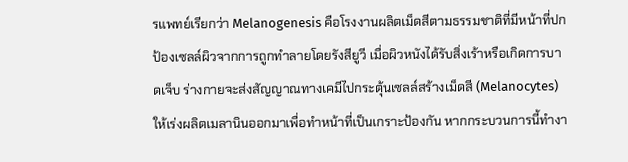รแพทย์เรียกว่า Melanogenesis คือโรงงานผลิตเม็ดสีตามธรรมชาติที่มีหน้าที่ปกป้องเซลล์ผิวจากการถูกทำลายโดยรังสียูวี เมื่อผิวหนังได้รับสิ่งเร้าหรือเกิดการบาดเจ็บ ร่างกายจะส่งสัญญาณทางเคมีไปกระตุ้นเซลล์สร้างเม็ดสี (Melanocytes) ให้เร่งผลิตเมลานินออกมาเพื่อทำหน้าที่เป็นเกราะป้องกัน หากกระบวนการนี้ทำงา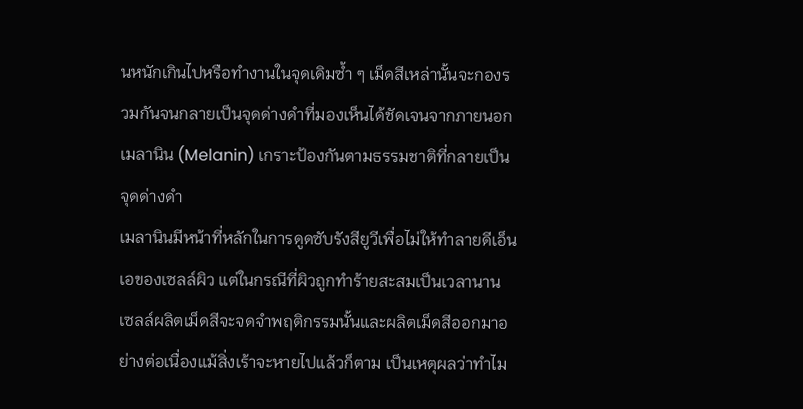นหนักเกินไปหรือทำงานในจุดเดิมซ้ำ ๆ เม็ดสีเหล่านั้นจะกองรวมกันจนกลายเป็นจุดด่างดำที่มองเห็นได้ชัดเจนจากภายนอก
เมลานิน (Melanin) เกราะป้องกันตามธรรมชาติที่กลายเป็นจุดด่างดำ
เมลานินมีหน้าที่หลักในการดูดซับรังสียูวีเพื่อไม่ให้ทำลายดีเอ็นเอของเซลล์ผิว แต่ในกรณีที่ผิวถูกทำร้ายสะสมเป็นเวลานาน เซลล์ผลิตเม็ดสีจะจดจำพฤติกรรมนั้นและผลิตเม็ดสีออกมาอย่างต่อเนื่องแม้สิ่งเร้าจะหายไปแล้วก็ตาม เป็นเหตุผลว่าทำไม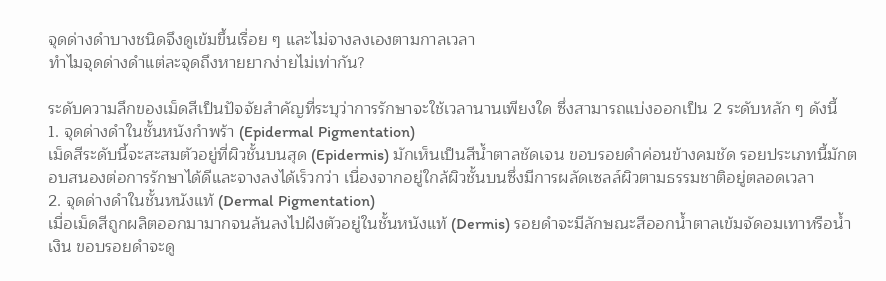จุดด่างดำบางชนิดจึงดูเข้มขึ้นเรื่อย ๆ และไม่จางลงเองตามกาลเวลา
ทำไมจุดด่างดำแต่ละจุดถึงหายยากง่ายไม่เท่ากัน?

ระดับความลึกของเม็ดสีเป็นปัจจัยสำคัญที่ระบุว่าการรักษาจะใช้เวลานานเพียงใด ซึ่งสามารถแบ่งออกเป็น 2 ระดับหลัก ๆ ดังนี้
1. จุดด่างดำในชั้นหนังกำพร้า (Epidermal Pigmentation)
เม็ดสีระดับนี้จะสะสมตัวอยู่ที่ผิวชั้นบนสุด (Epidermis) มักเห็นเป็นสีน้ำตาลชัดเจน ขอบรอยดำค่อนข้างคมชัด รอยประเภทนี้มักตอบสนองต่อการรักษาได้ดีและจางลงได้เร็วกว่า เนื่องจากอยู่ใกล้ผิวชั้นบนซึ่งมีการผลัดเซลล์ผิวตามธรรมชาติอยู่ตลอดเวลา
2. จุดด่างดำในชั้นหนังแท้ (Dermal Pigmentation)
เมื่อเม็ดสีถูกผลิตออกมามากจนล้นลงไปฝังตัวอยู่ในชั้นหนังแท้ (Dermis) รอยดำจะมีลักษณะสีออกน้ำตาลเข้มจัดอมเทาหรือน้ำเงิน ขอบรอยดำจะดู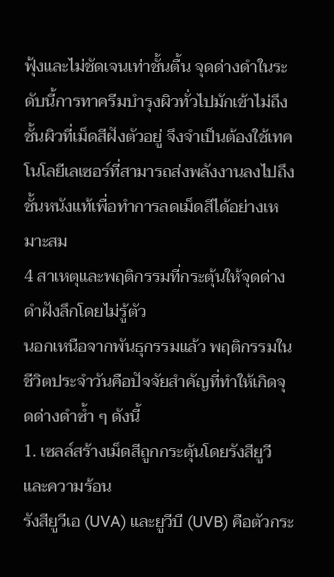ฟุ้งและไม่ชัดเจนเท่าชั้นตื้น จุดด่างดำในระดับนี้การทาครีมบำรุงผิวทั่วไปมักเข้าไม่ถึงชั้นผิวที่เม็ดสีฝังตัวอยู่ จึงจำเป็นต้องใช้เทคโนโลยีเลเซอร์ที่สามารถส่งพลังงานลงไปถึงชั้นหนังแท้เพื่อทำการลดเม็ดสีได้อย่างเหมาะสม
4 สาเหตุและพฤติกรรมที่กระตุ้นให้จุดด่างดำฝังลึกโดยไม่รู้ตัว
นอกเหนือจากพันธุกรรมแล้ว พฤติกรรมในชีวิตประจำวันคือปัจจัยสำคัญที่ทำให้เกิดจุดด่างดำซ้ำ ๆ ดังนี้
1. เซลล์สร้างเม็ดสีถูกกระตุ้นโดยรังสียูวีและความร้อน
รังสียูวีเอ (UVA) และยูวีบี (UVB) คือตัวกระ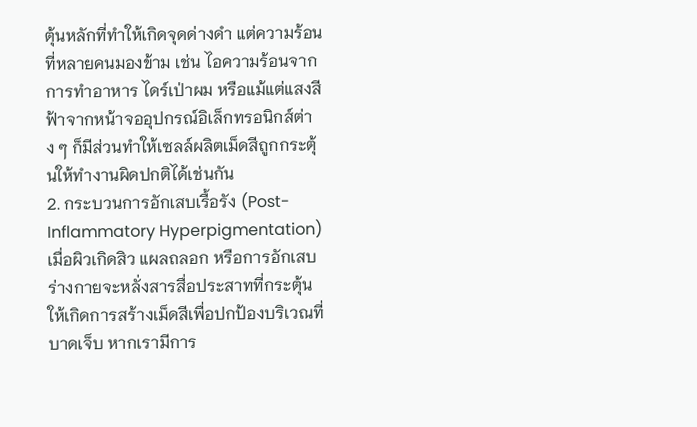ตุ้นหลักที่ทำให้เกิดจุดด่างดำ แต่ความร้อนที่หลายคนมองข้าม เช่น ไอความร้อนจากการทำอาหาร ไดร์เป่าผม หรือแม้แต่แสงสีฟ้าจากหน้าจออุปกรณ์อิเล็กทรอนิกส์ต่าง ๆ ก็มีส่วนทำให้เซลล์ผลิตเม็ดสีถูกกระตุ้นให้ทำงานผิดปกติได้เช่นกัน
2. กระบวนการอักเสบเรื้อรัง (Post-Inflammatory Hyperpigmentation)
เมื่อผิวเกิดสิว แผลถลอก หรือการอักเสบ ร่างกายจะหลั่งสารสื่อประสาทที่กระตุ้นให้เกิดการสร้างเม็ดสีเพื่อปกป้องบริเวณที่บาดเจ็บ หากเรามีการ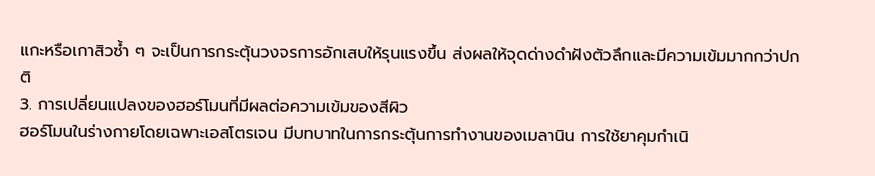แกะหรือเกาสิวซ้ำ ๆ จะเป็นการกระตุ้นวงจรการอักเสบให้รุนแรงขึ้น ส่งผลให้จุดด่างดำฝังตัวลึกและมีความเข้มมากกว่าปกติ
3. การเปลี่ยนแปลงของฮอร์โมนที่มีผลต่อความเข้มของสีผิว
ฮอร์โมนในร่างกายโดยเฉพาะเอสโตรเจน มีบทบาทในการกระตุ้นการทำงานของเมลานิน การใช้ยาคุมกำเนิ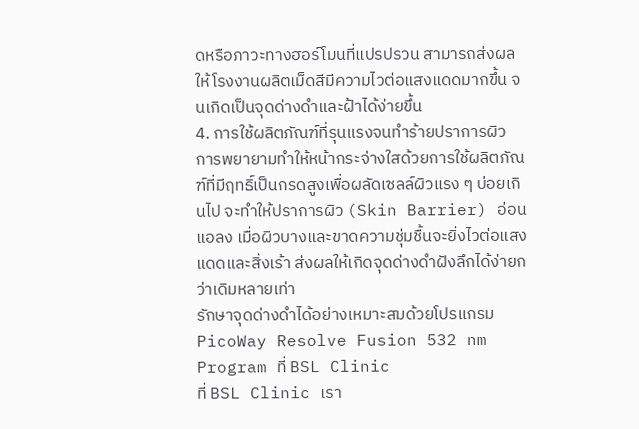ดหรือภาวะทางฮอร์โมนที่แปรปรวน สามารถส่งผลให้โรงงานผลิตเม็ดสีมีความไวต่อแสงแดดมากขึ้น จนเกิดเป็นจุดด่างดำและฝ้าได้ง่ายขึ้น
4. การใช้ผลิตภัณฑ์ที่รุนแรงจนทำร้ายปราการผิว
การพยายามทำให้หน้ากระจ่างใสด้วยการใช้ผลิตภัณฑ์ที่มีฤทธิ์เป็นกรดสูงเพื่อผลัดเซลล์ผิวแรง ๆ บ่อยเกินไป จะทำให้ปราการผิว (Skin Barrier) อ่อนแอลง เมื่อผิวบางและขาดความชุ่มชื้นจะยิ่งไวต่อแสงแดดและสิ่งเร้า ส่งผลให้เกิดจุดด่างดำฝังลึกได้ง่ายกว่าเดิมหลายเท่า
รักษาจุดด่างดำได้อย่างเหมาะสมด้วยโปรแกรม PicoWay Resolve Fusion 532 nm Program ที่ BSL Clinic
ที่ BSL Clinic เรา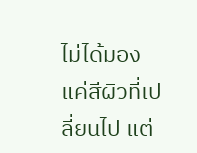ไม่ได้มองแค่สีผิวที่เปลี่ยนไป แต่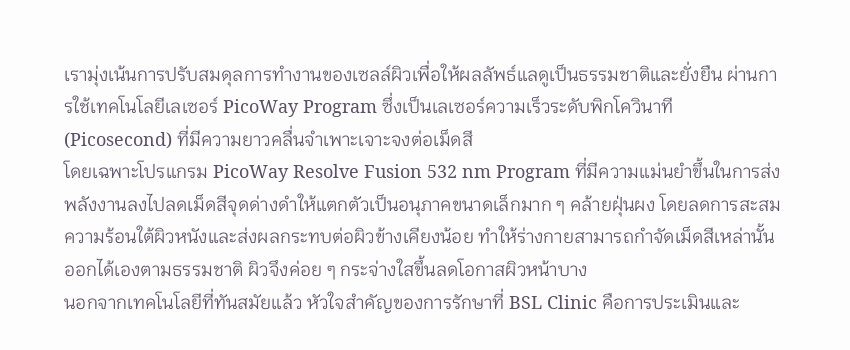เรามุ่งเน้นการปรับสมดุลการทำงานของเซลล์ผิวเพื่อให้ผลลัพธ์แลดูเป็นธรรมชาติและยั่งยืน ผ่านการใช้เทคโนโลยีเลเซอร์ PicoWay Program ซึ่งเป็นเลเซอร์ความเร็วระดับพิกโควินาที (Picosecond) ที่มีความยาวคลื่นจำเพาะเจาะจงต่อเม็ดสี
โดยเฉพาะโปรแกรม PicoWay Resolve Fusion 532 nm Program ที่มีความแม่นยำขึ้นในการส่งพลังงานลงไปลดเม็ดสีจุดด่างดำให้แตกตัวเป็นอนุภาคขนาดเล็กมาก ๆ คล้ายฝุ่นผง โดยลดการสะสมความร้อนใต้ผิวหนังและส่งผลกระทบต่อผิวข้างเคียงน้อย ทำให้ร่างกายสามารถกำจัดเม็ดสีเหล่านั้นออกได้เองตามธรรมชาติ ผิวจึงค่อย ๆ กระจ่างใสขึ้นลดโอกาสผิวหน้าบาง
นอกจากเทคโนโลยีที่ทันสมัยแล้ว หัวใจสำคัญของการรักษาที่ BSL Clinic คือการประเมินและ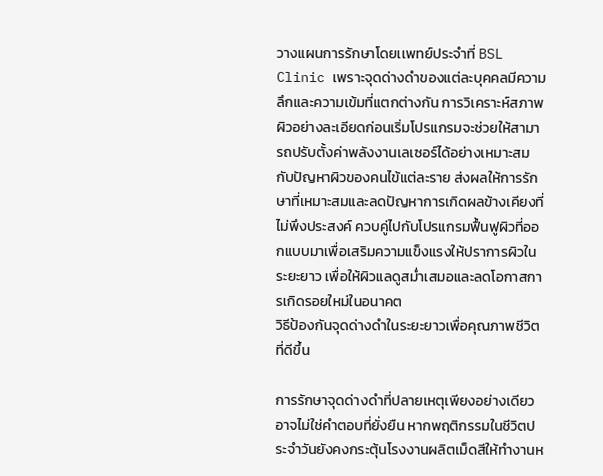วางแผนการรักษาโดยเเพทย์ประจำที่ BSL Clinic เพราะจุดด่างดำของแต่ละบุคคลมีความลึกและความเข้มที่แตกต่างกัน การวิเคราะห์สภาพผิวอย่างละเอียดก่อนเริ่มโปรแกรมจะช่วยให้สามารถปรับตั้งค่าพลังงานเลเซอร์ได้อย่างเหมาะสมกับปัญหาผิวของคนไข้แต่ละราย ส่งผลให้การรักษาที่เหมาะสมและลดปัญหาการเกิดผลข้างเคียงที่ไม่พึงประสงค์ ควบคู่ไปกับโปรแกรมฟื้นฟูผิวที่ออกแบบมาเพื่อเสริมความแข็งแรงให้ปราการผิวในระยะยาว เพื่อให้ผิวแลดูสม่ำเสมอและลดโอกาสการเกิดรอยใหม่ในอนาคต
วิธีป้องกันจุดด่างดำในระยะยาวเพื่อคุณภาพชีวิตที่ดีขึ้น

การรักษาจุดด่างดำที่ปลายเหตุเพียงอย่างเดียวอาจไม่ใช่คำตอบที่ยั่งยืน หากพฤติกรรมในชีวิตประจำวันยังคงกระตุ้นโรงงานผลิตเม็ดสีให้ทำงานห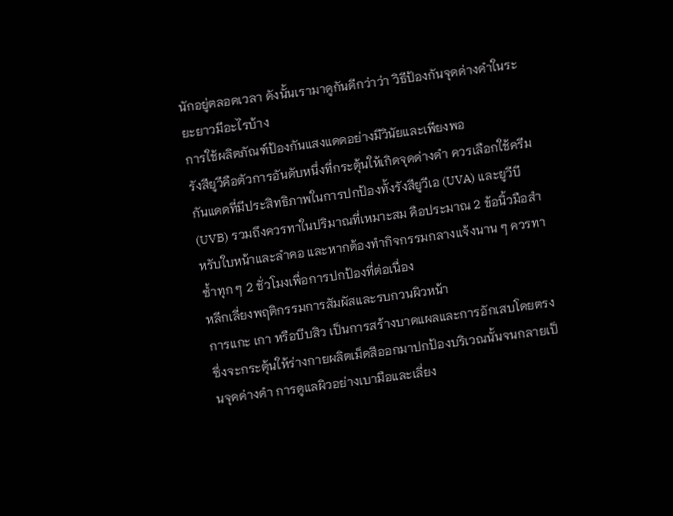นักอยู่ตลอดเวลา ดังนั้นเรามาดูกันดีกว่าว่า วิธีป้องกันจุดด่างดำในระยะยาวมีอะไรบ้าง
การใช้ผลิตภัณฑ์ป้องกันแสงแดดอย่างมีวินัยและเพียงพอ
รังสียูวีคือตัวการอันดับหนึ่งที่กระตุ้นให้เกิดจุดด่างดำ ควรเลือกใช้ครีมกันแดดที่มีประสิทธิภาพในการปกป้องทั้งรังสียูวีเอ (UVA) และยูวีบี (UVB) รวมถึงควรทาในปริมาณที่เหมาะสม คือประมาณ 2 ข้อนิ้วมือสำหรับใบหน้าและลำคอ และหากต้องทำกิจกรรมกลางแจ้งนาน ๆ ควรทาซ้ำทุก ๆ 2 ชั่วโมงเพื่อการปกป้องที่ต่อเนื่อง
หลีกเลี่ยงพฤติกรรมการสัมผัสและรบกวนผิวหน้า
การแกะ เกา หรือบีบสิว เป็นการสร้างบาดแผลและการอักเสบโดยตรง ซึ่งจะกระตุ้นให้ร่างกายผลิตเม็ดสีออกมาปกป้องบริเวณนั้นจนกลายเป็นจุดด่างดำ การดูแลผิวอย่างเบามือและเลี่ยง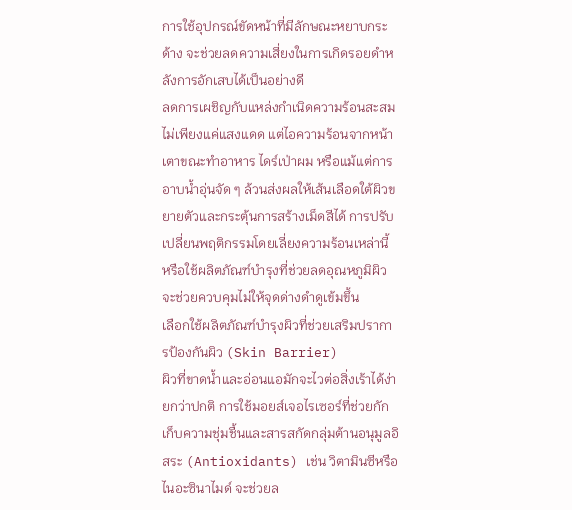การใช้อุปกรณ์ขัดหน้าที่มีลักษณะหยาบกระด้าง จะช่วยลดความเสี่ยงในการเกิดรอยดำหลังการอักเสบได้เป็นอย่างดี
ลดการเผชิญกับแหล่งกำเนิดความร้อนสะสม
ไม่เพียงแค่แสงแดด แต่ไอความร้อนจากหน้าเตาขณะทำอาหาร ไดร์เป่าผม หรือแม้แต่การอาบน้ำอุ่นจัด ๆ ล้วนส่งผลให้เส้นเลือดใต้ผิวขยายตัวและกระตุ้นการสร้างเม็ดสีได้ การปรับเปลี่ยนพฤติกรรมโดยเลี่ยงความร้อนเหล่านี้ หรือใช้ผลิตภัณฑ์บำรุงที่ช่วยลดอุณหภูมิผิว จะช่วยควบคุมไม่ให้จุดด่างดำดูเข้มขึ้น
เลือกใช้ผลิตภัณฑ์บำรุงผิวที่ช่วยเสริมปราการป้องกันผิว (Skin Barrier)
ผิวที่ขาดน้ำและอ่อนแอมักจะไวต่อสิ่งเร้าได้ง่ายกว่าปกติ การใช้มอยส์เจอไรเซอร์ที่ช่วยกักเก็บความชุ่มชื้นและสารสกัดกลุ่มต้านอนุมูลอิสระ (Antioxidants) เช่น วิตามินซีหรือไนอะซินาไมด์ จะช่วยล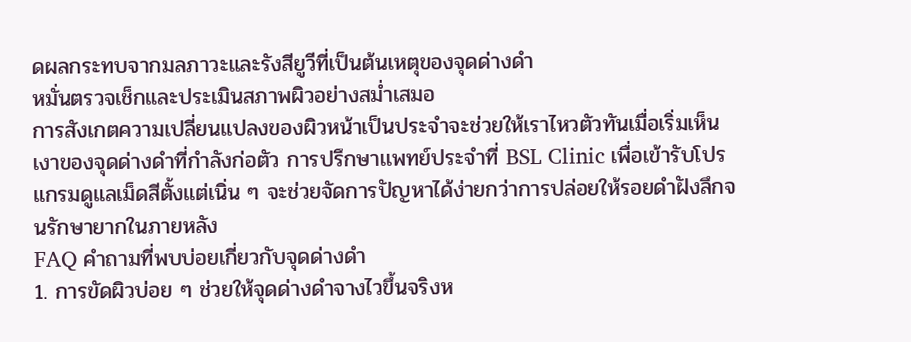ดผลกระทบจากมลภาวะและรังสียูวีที่เป็นต้นเหตุของจุดด่างดำ
หมั่นตรวจเช็กและประเมินสภาพผิวอย่างสม่ำเสมอ
การสังเกตความเปลี่ยนแปลงของผิวหน้าเป็นประจำจะช่วยให้เราไหวตัวทันเมื่อเริ่มเห็นเงาของจุดด่างดำที่กำลังก่อตัว การปรึกษาเเพทย์ประจำที่ BSL Clinic เพื่อเข้ารับโปรแกรมดูแลเม็ดสีตั้งแต่เนิ่น ๆ จะช่วยจัดการปัญหาได้ง่ายกว่าการปล่อยให้รอยดำฝังลึกจนรักษายากในภายหลัง
FAQ คำถามที่พบบ่อยเกี่ยวกับจุดด่างดำ
1. การขัดผิวบ่อย ๆ ช่วยให้จุดด่างดำจางไวขึ้นจริงห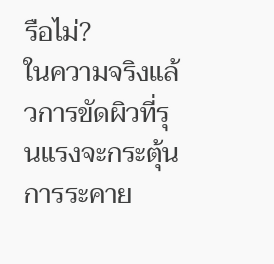รือไม่?
ในความจริงแล้วการขัดผิวที่รุนแรงจะกระตุ้นการระคาย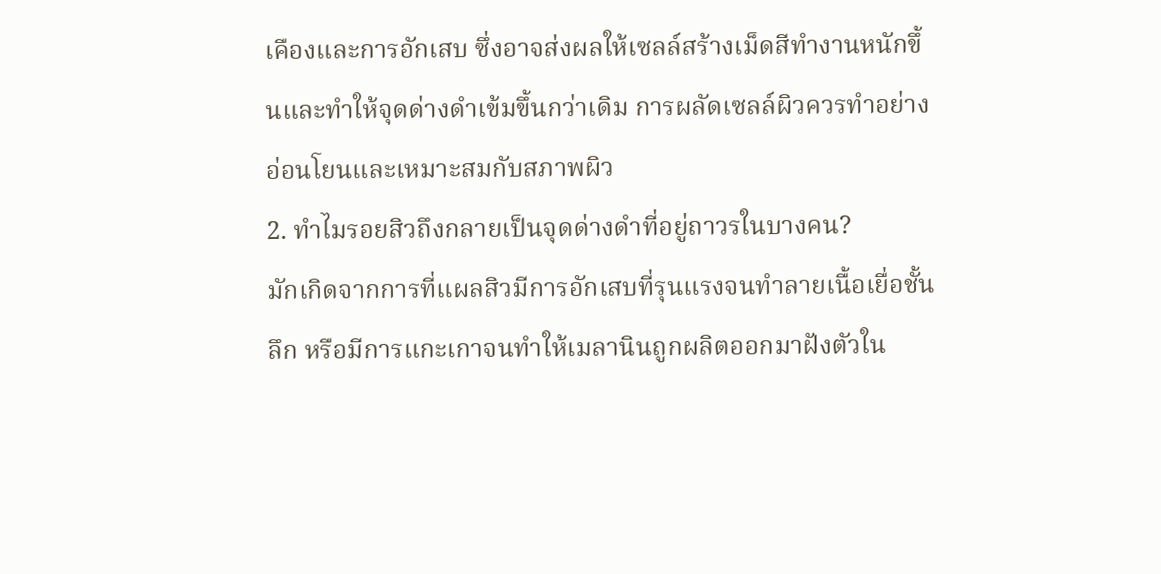เคืองและการอักเสบ ซึ่งอาจส่งผลให้เซลล์สร้างเม็ดสีทำงานหนักขึ้นและทำให้จุดด่างดำเข้มขึ้นกว่าเดิม การผลัดเซลล์ผิวควรทำอย่างอ่อนโยนและเหมาะสมกับสภาพผิว
2. ทำไมรอยสิวถึงกลายเป็นจุดด่างดำที่อยู่ถาวรในบางคน?
มักเกิดจากการที่แผลสิวมีการอักเสบที่รุนแรงจนทำลายเนื้อเยื่อชั้นลึก หรือมีการแกะเกาจนทำให้เมลานินถูกผลิตออกมาฝังตัวใน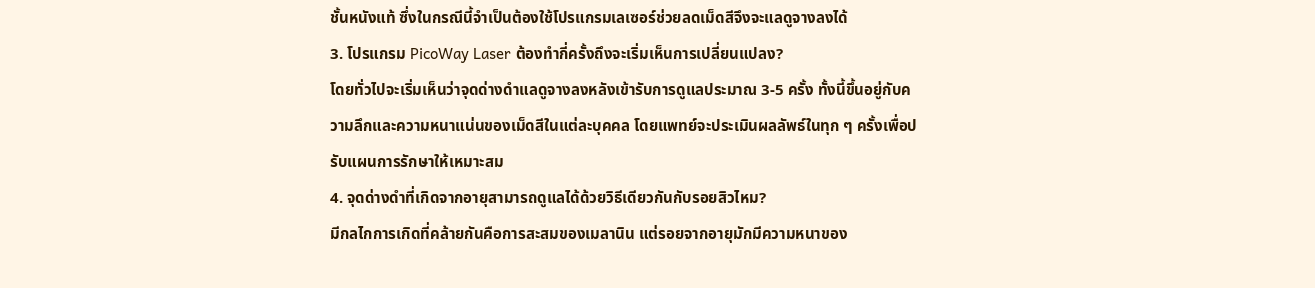ชั้นหนังแท้ ซึ่งในกรณีนี้จำเป็นต้องใช้โปรแกรมเลเซอร์ช่วยลดเม็ดสีจึงจะแลดูจางลงได้
3. โปรแกรม PicoWay Laser ต้องทำกี่ครั้งถึงจะเริ่มเห็นการเปลี่ยนแปลง?
โดยทั่วไปจะเริ่มเห็นว่าจุดด่างดำแลดูจางลงหลังเข้ารับการดูแลประมาณ 3-5 ครั้ง ทั้งนี้ขึ้นอยู่กับความลึกและความหนาแน่นของเม็ดสีในแต่ละบุคคล โดยแพทย์จะประเมินผลลัพธ์ในทุก ๆ ครั้งเพื่อปรับแผนการรักษาให้เหมาะสม
4. จุดด่างดำที่เกิดจากอายุสามารถดูแลได้ด้วยวิธีเดียวกันกับรอยสิวไหม?
มีกลไกการเกิดที่คล้ายกันคือการสะสมของเมลานิน แต่รอยจากอายุมักมีความหนาของ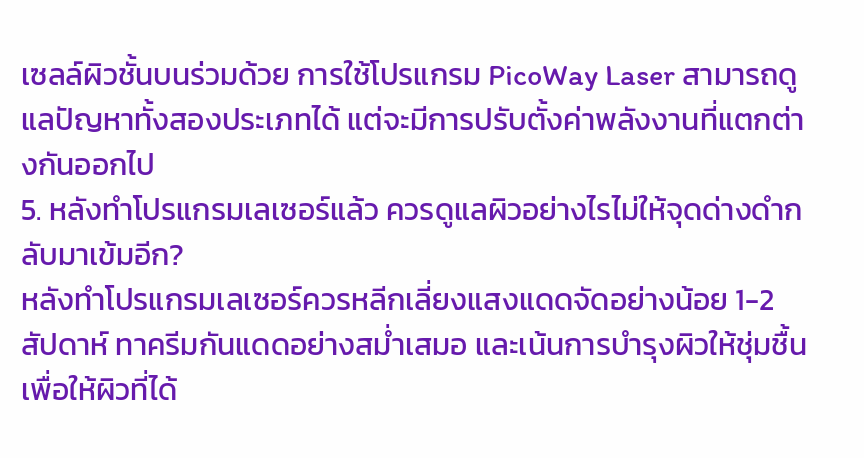เซลล์ผิวชั้นบนร่วมด้วย การใช้โปรแกรม PicoWay Laser สามารถดูแลปัญหาทั้งสองประเภทได้ แต่จะมีการปรับตั้งค่าพลังงานที่แตกต่างกันออกไป
5. หลังทำโปรแกรมเลเซอร์แล้ว ควรดูแลผิวอย่างไรไม่ให้จุดด่างดำกลับมาเข้มอีก?
หลังทำโปรแกรมเลเซอร์ควรหลีกเลี่ยงแสงแดดจัดอย่างน้อย 1-2 สัปดาห์ ทาครีมกันแดดอย่างสม่ำเสมอ และเน้นการบำรุงผิวให้ชุ่มชื้น เพื่อให้ผิวที่ได้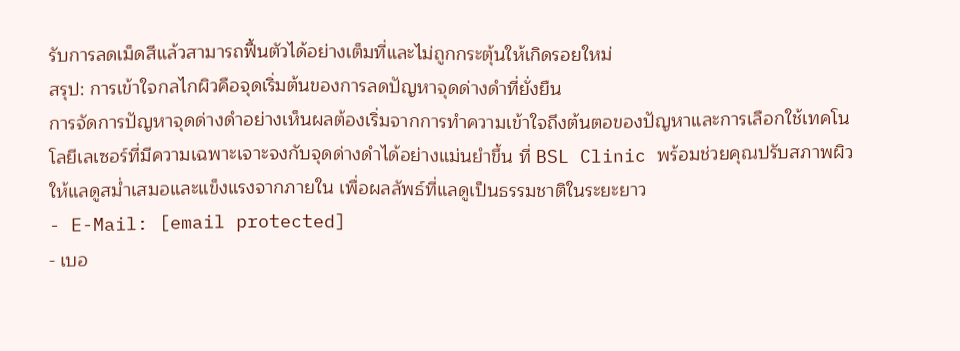รับการลดเม็ดสีแล้วสามารถฟื้นตัวได้อย่างเต็มที่และไม่ถูกกระตุ้นให้เกิดรอยใหม่
สรุป: การเข้าใจกลไกผิวคือจุดเริ่มต้นของการลดปัญหาจุดด่างดำที่ยั่งยืน
การจัดการปัญหาจุดด่างดำอย่างเห็นผลต้องเริ่มจากการทำความเข้าใจถึงต้นตอของปัญหาและการเลือกใช้เทคโนโลยีเลเซอร์ที่มีความเฉพาะเจาะจงกับจุดด่างดำได้อย่างแม่นยำขึ้น ที่ BSL Clinic พร้อมช่วยคุณปรับสภาพผิวให้แลดูสม่ำเสมอและแข็งแรงจากภายใน เพื่อผลลัพธ์ที่แลดูเป็นธรรมชาติในระยะยาว
- E-Mail: [email protected]
- เบอ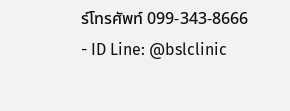ร์โทรศัพท์ 099-343-8666
- ID Line: @bslclinic